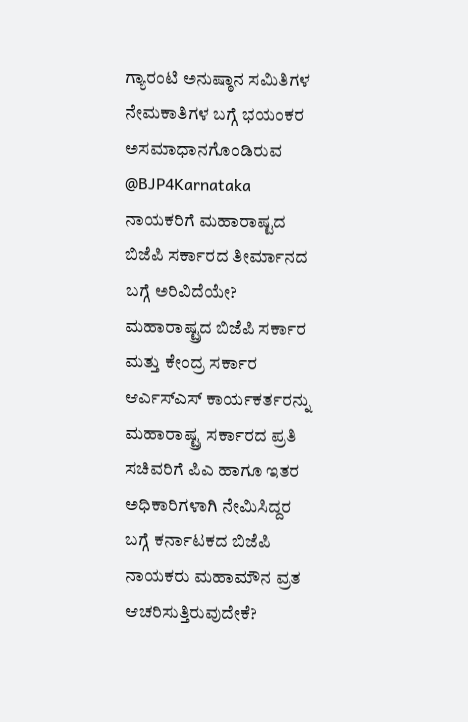ಗ್ಯಾರಂಟಿ ಅನುಷ್ಠಾನ ಸಮಿತಿಗಳ ನೇಮಕಾತಿಗಳ ಬಗ್ಗೆ ಭಯಂಕರ ಅಸಮಾಧಾನಗೊಂಡಿರುವ @BJP4Karnataka ನಾಯಕರಿಗೆ ಮಹಾರಾಷ್ಟದ ಬಿಜೆಪಿ ಸರ್ಕಾರದ ತೀರ್ಮಾನದ ಬಗ್ಗೆ ಅರಿವಿದೆಯೇ?
ಮಹಾರಾಷ್ಟ್ರದ ಬಿಜೆಪಿ ಸರ್ಕಾರ ಮತ್ತು ಕೇಂದ್ರ ಸರ್ಕಾರ ಆರ್ಎಸ್ಎಸ್ ಕಾರ್ಯಕರ್ತರನ್ನು ಮಹಾರಾಷ್ಟ್ರ ಸರ್ಕಾರದ ಪ್ರತಿ ಸಚಿವರಿಗೆ ಪಿಎ ಹಾಗೂ ಇತರ ಅಧಿಕಾರಿಗಳಾಗಿ ನೇಮಿಸಿದ್ದರ ಬಗ್ಗೆ ಕರ್ನಾಟಕದ ಬಿಜೆಪಿ ನಾಯಕರು ಮಹಾಮೌನ ವ್ರತ ಆಚರಿಸುತ್ತಿರುವುದೇಕೆ?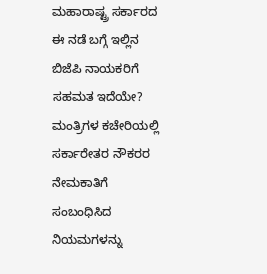ಮಹಾರಾಷ್ಟ್ರ ಸರ್ಕಾರದ ಈ ನಡೆ ಬಗ್ಗೆ ಇಲ್ಲಿನ ಬಿಜೆಪಿ ನಾಯಕರಿಗೆ ಸಹಮತ ಇದೆಯೇ?
ಮಂತ್ರಿಗಳ ಕಚೇರಿಯಲ್ಲಿ ಸರ್ಕಾರೇತರ ನೌಕರರ ನೇಮಕಾತಿಗೆ ಸಂಬಂಧಿಸಿದ ನಿಯಮಗಳನ್ನು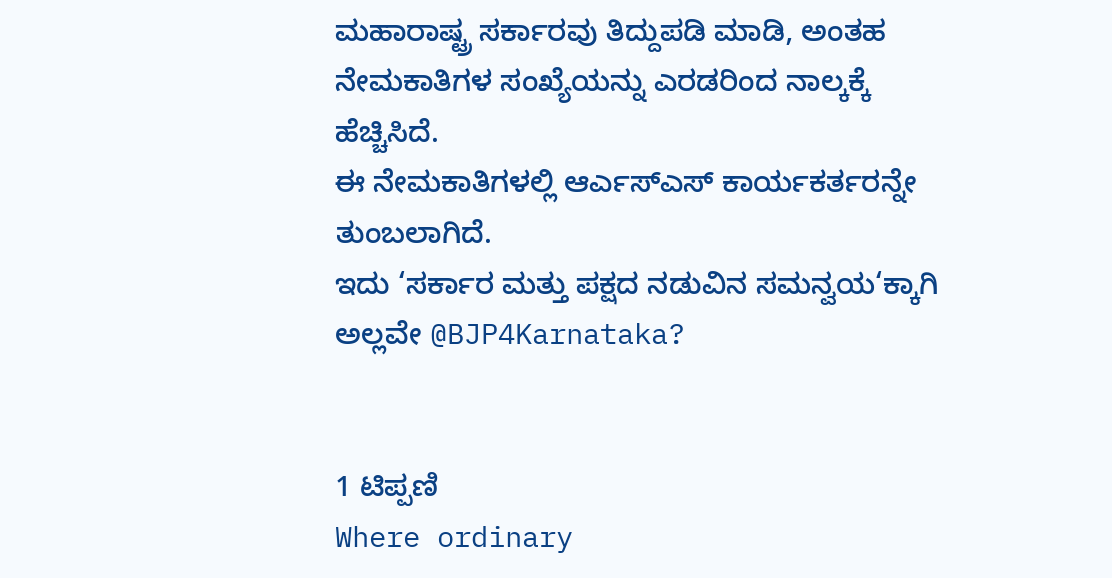ಮಹಾರಾಷ್ಟ್ರ ಸರ್ಕಾರವು ತಿದ್ದುಪಡಿ ಮಾಡಿ, ಅಂತಹ ನೇಮಕಾತಿಗಳ ಸಂಖ್ಯೆಯನ್ನು ಎರಡರಿಂದ ನಾಲ್ಕಕ್ಕೆ ಹೆಚ್ಚಿಸಿದೆ.
ಈ ನೇಮಕಾತಿಗಳಲ್ಲಿ ಆರ್ಎಸ್ಎಸ್ ಕಾರ್ಯಕರ್ತರನ್ನೇ ತುಂಬಲಾಗಿದೆ.
ಇದು ‘ಸರ್ಕಾರ ಮತ್ತು ಪಕ್ಷದ ನಡುವಿನ ಸಮನ್ವಯ‘ಕ್ಕಾಗಿ ಅಲ್ಲವೇ @BJP4Karnataka?


1 ಟಿಪ್ಪಣಿ
Where ordinary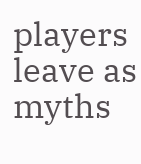players leave as myths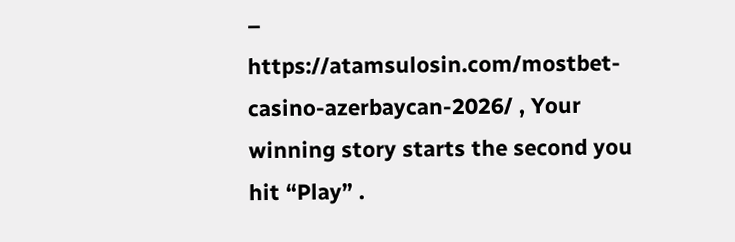– https://atamsulosin.com/mostbet-casino-azerbaycan-2026/ , Your winning story starts the second you hit “Play” .